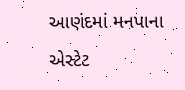આણંદમાં મનપાના એસ્ટેટ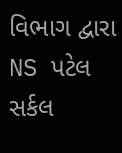વિભાગ દ્વારા NS પટેલ સર્કલ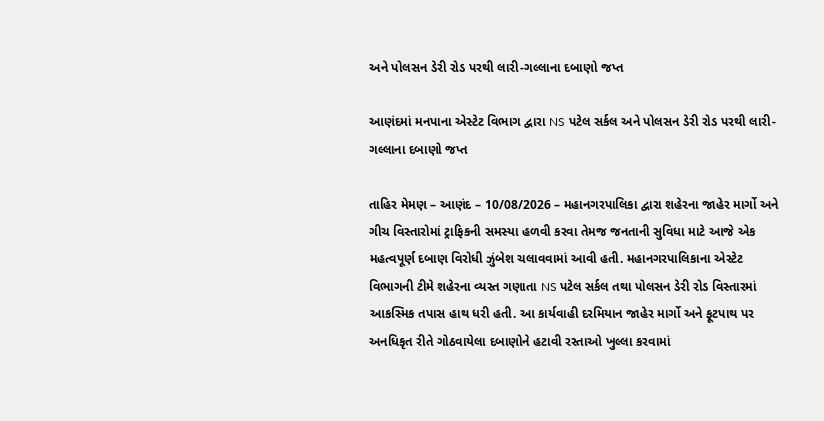અને પોલસન ડેરી રોડ પરથી લારી-ગલ્લાના દબાણો જપ્ત

આણંદમાં મનપાના એસ્ટેટ વિભાગ દ્વારા NS પટેલ સર્કલ અને પોલસન ડેરી રોડ પરથી લારી-ગલ્લાના દબાણો જપ્ત

તાહિર મેમણ – આણંદ – 10/08/2026 – મહાનગરપાલિકા દ્વારા શહેરના જાહેર માર્ગો અને ગીચ વિસ્તારોમાં ટ્રાફિકની સમસ્યા હળવી કરવા તેમજ જનતાની સુવિધા માટે આજે એક મહત્વપૂર્ણ દબાણ વિરોધી ઝુંબેશ ચલાવવામાં આવી હતી. મહાનગરપાલિકાના એસ્ટેટ વિભાગની ટીમે શહેરના વ્યસ્ત ગણાતા NS પટેલ સર્કલ તથા પોલસન ડેરી રોડ વિસ્તારમાં આકસ્મિક તપાસ હાથ ધરી હતી. આ કાર્યવાહી દરમિયાન જાહેર માર્ગો અને ફૂટપાથ પર અનધિકૃત રીતે ગોઠવાયેલા દબાણોને હટાવી રસ્તાઓ ખુલ્લા કરવામાં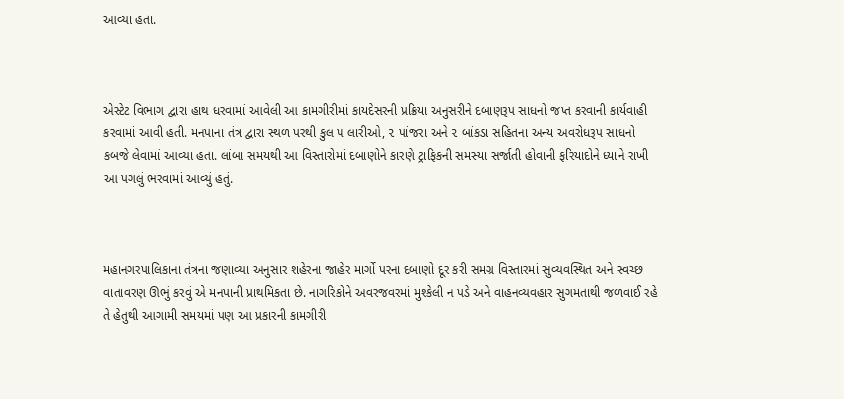આવ્યા હતા.



એસ્ટેટ વિભાગ દ્વારા હાથ ધરવામાં આવેલી આ કામગીરીમાં કાયદેસરની પ્રક્રિયા અનુસરીને દબાણરૂપ સાધનો જપ્ત કરવાની કાર્યવાહી કરવામાં આવી હતી. મનપાના તંત્ર દ્વારા સ્થળ પરથી કુલ ૫ લારીઓ, ૨ પાંજરા અને ૨ બાંકડા સહિતના અન્ય અવરોધરૂપ સાધનો કબજે લેવામાં આવ્યા હતા. લાંબા સમયથી આ વિસ્તારોમાં દબાણોને કારણે ટ્રાફિકની સમસ્યા સર્જાતી હોવાની ફરિયાદોને ધ્યાને રાખી આ પગલું ભરવામાં આવ્યું હતું.



મહાનગરપાલિકાના તંત્રના જણાવ્યા અનુસાર શહેરના જાહેર માર્ગો પરના દબાણો દૂર કરી સમગ્ર વિસ્તારમાં સુવ્યવસ્થિત અને સ્વચ્છ વાતાવરણ ઊભું કરવું એ મનપાની પ્રાથમિકતા છે. નાગરિકોને અવરજવરમાં મુશ્કેલી ન પડે અને વાહનવ્યવહાર સુગમતાથી જળવાઈ રહે તે હેતુથી આગામી સમયમાં પણ આ પ્રકારની કામગીરી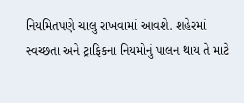નિયમિતપણે ચાલુ રાખવામાં આવશે. શહેરમાં સ્વચ્છતા અને ટ્રાફિકના નિયમોનું પાલન થાય તે માટે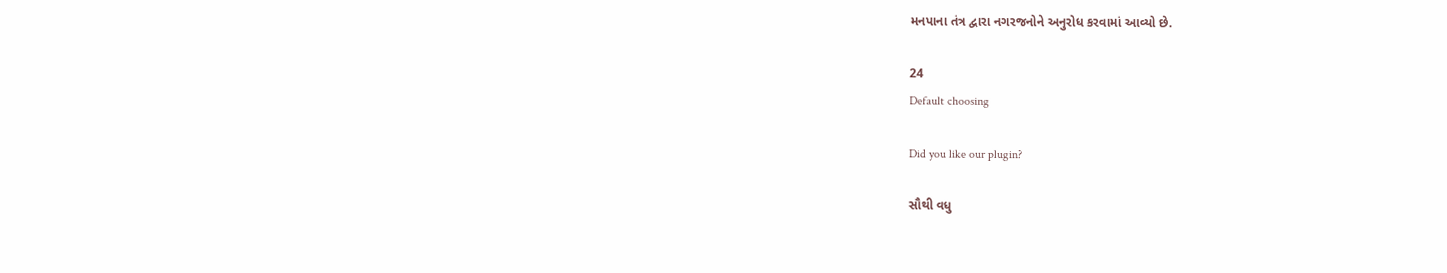મનપાના તંત્ર દ્વારા નગરજનોને અનુરોધ કરવામાં આવ્યો છે.

24
Default choosing

Did you like our plugin?

સૌથી વધુ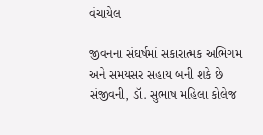વંચાયેલ

જીવનના સંઘર્ષમાં સકારાત્મક અભિગમ અને સમયસર સહાય બની શકે છે સંજીવની, ડૉ. સુભાષ મહિલા કોલેજ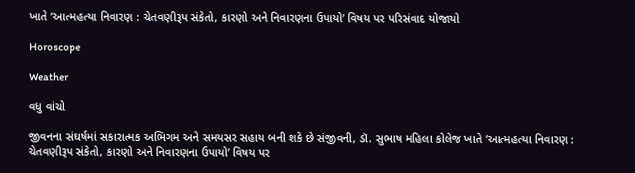ખાતે ‘આત્મહત્યા નિવારણ : ચેતવણીરૂપ સંકેતો, કારણો અને નિવારણના ઉપાયો’ વિષય પર પરિસંવાદ યોજાયો

Horoscope

Weather

વધુ વાંચો

જીવનના સંઘર્ષમાં સકારાત્મક અભિગમ અને સમયસર સહાય બની શકે છે સંજીવની, ડૉ. સુભાષ મહિલા કોલેજ ખાતે ‘આત્મહત્યા નિવારણ : ચેતવણીરૂપ સંકેતો, કારણો અને નિવારણના ઉપાયો’ વિષય પર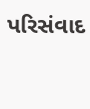પરિસંવાદ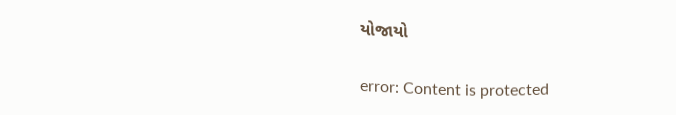યોજાયો

error: Content is protected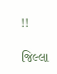!!

જિલ્લા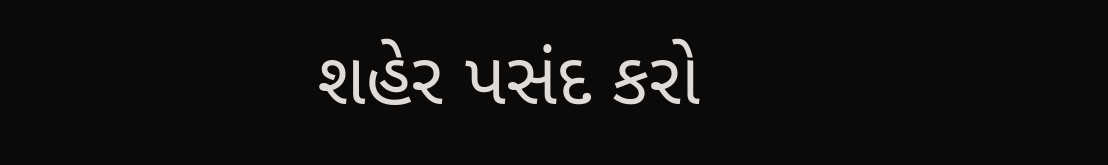શહેર પસંદ કરો